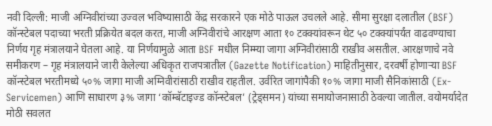नवी दिल्ली: माजी अग्निवीरांच्या उज्वल भविष्यासाठी केंद्र सरकारने एक मोठे पाऊल उचलले आहे. सीमा सुरक्षा दलातील (BSF) कॉन्स्टेबल पदाच्या भरती प्रक्रियेत बदल करत, माजी अग्निवीरांचे आरक्षण आता १० टक्क्यांवरून थेट ५० टक्क्यांपर्यंत वाढवण्याचा निर्णय गृह मंत्रालयाने घेतला आहे. या निर्णयामुळे आता BSF मधील निम्म्या जागा अग्निवीरांसाठी राखीव असतील. आरक्षणाचे नवे समीकरण – गृह मंत्रालयाने जारी केलेल्या अधिकृत राजपत्रातील (Gazette Notification) माहितीनुसार, दरवर्षी होणाऱ्या BSF कॉन्स्टेबल भरतीमध्ये ५०% जागा माजी अग्निवीरांसाठी राखीव राहतील. उर्वरित जागांपैकी १०% जागा माजी सैनिकांसाठी (Ex-Servicemen) आणि साधारण ३% जागा ‘कॉम्बॅटाइज्ड कॉन्स्टेबल’ (ट्रेड्समन) यांच्या समायोजनासाठी ठेवल्या जातील. वयोमर्यादेत मोठी सवलत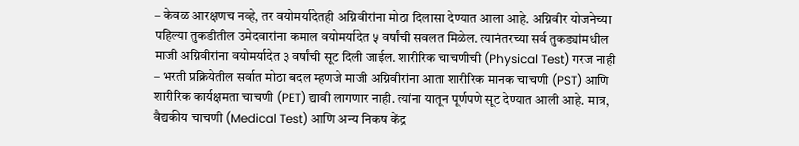– केवळ आरक्षणच नव्हे, तर वयोमर्यादेतही अग्निवीरांना मोठा दिलासा देण्यात आला आहे. अग्निवीर योजनेच्या पहिल्या तुकडीतील उमेदवारांना कमाल वयोमर्यादेत ५ वर्षांची सवलत मिळेल. त्यानंतरच्या सर्व तुकड्यांमधील माजी अग्निवीरांना वयोमर्यादेत ३ वर्षांची सूट दिली जाईल. शारीरिक चाचणीची (Physical Test) गरज नाही – भरती प्रक्रियेतील सर्वात मोठा बदल म्हणजे माजी अग्निवीरांना आता शारीरिक मानक चाचणी (PST) आणि शारीरिक कार्यक्षमता चाचणी (PET) द्यावी लागणार नाही. त्यांना यातून पूर्णपणे सूट देण्यात आली आहे. मात्र, वैद्यकीय चाचणी (Medical Test) आणि अन्य निकष केंद्र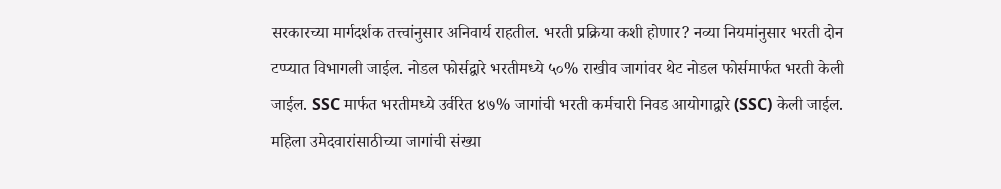सरकारच्या मार्गदर्शक तत्त्वांनुसार अनिवार्य राहतील. भरती प्रक्रिया कशी होणार? नव्या नियमांनुसार भरती दोन टप्प्यात विभागली जाईल. नोडल फोर्सद्वारे भरतीमध्ये ५०% राखीव जागांवर थेट नोडल फोर्समार्फत भरती केली जाईल. SSC मार्फत भरतीमध्ये उर्वरित ४७% जागांची भरती कर्मचारी निवड आयोगाद्वारे (SSC) केली जाईल. महिला उमेदवारांसाठीच्या जागांची संख्या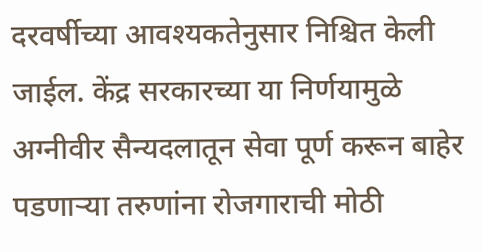दरवर्षीच्या आवश्यकतेनुसार निश्चित केली जाईल. केंद्र सरकारच्या या निर्णयामुळे अग्नीवीर सैन्यदलातून सेवा पूर्ण करून बाहेर पडणाऱ्या तरुणांना रोजगाराची मोठी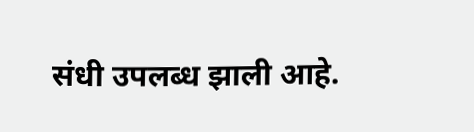संधी उपलब्ध झाली आहे.